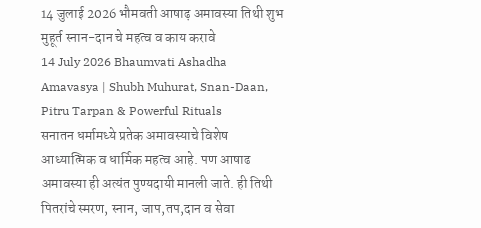14 जुलाई 2026 भौमवती आषाढ़ अमावस्या तिथी शुभ मुहूर्त स्नान-दान चे महत्व व काय करावे
14 July 2026 Bhaumvati Ashadha Amavasya | Shubh Muhurat, Snan-Daan, Pitru Tarpan & Powerful Rituals
सनातन धर्मामध्ये प्रतेक अमावस्याचे विशेष आध्यात्मिक व धार्मिक महत्व आहे. पण आषाढ अमावस्या ही अत्यंत पुण्यदायी मानली जाते. ही तिथी पितरांचे स्मरण, स्नान, जाप,तप,दान व सेवा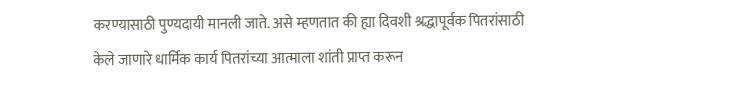करण्यासाठी पुण्यदायी मानली जाते. असे म्हणतात की ह्या दिवशी श्रद्धापूर्वक पितरांसाठी केले जाणारे धार्मिक कार्य पितरांच्या आत्माला शांती प्राप्त करून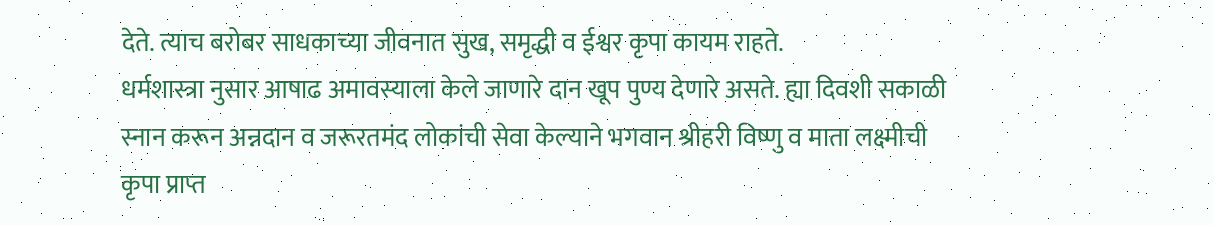देते. त्याच बरोबर साधकाच्या जीवनात सुख, समृद्धी व ईश्वर कृपा कायम राहते.
धर्मशास्त्रा नुसार आषाढ अमावस्याला केले जाणारे दान खूप पुण्य देणारे असते. ह्या दिवशी सकाळी स्नान करून अन्नदान व जरूरतमंद लोकांची सेवा केल्याने भगवान श्रीहरी विष्णु व माता लक्ष्मीची कृपा प्राप्त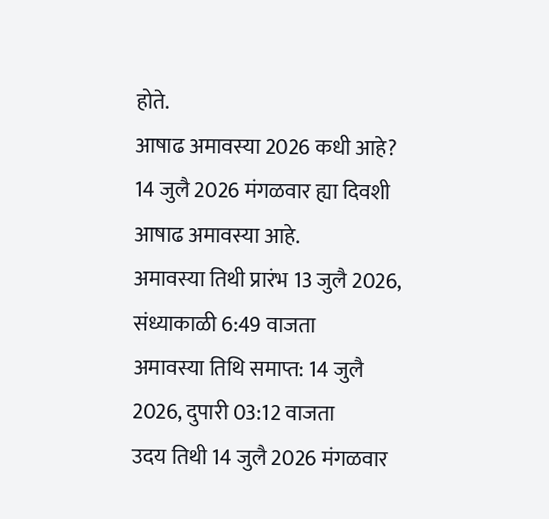होते.
आषाढ अमावस्या 2026 कधी आहे?
14 जुलै 2026 मंगळवार ह्या दिवशी आषाढ अमावस्या आहे.
अमावस्या तिथी प्रारंभ 13 जुलै 2026, संध्याकाळी 6:49 वाजता
अमावस्या तिथि समाप्त: 14 जुलै 2026, दुपारी 03:12 वाजता
उदय तिथी 14 जुलै 2026 मंगळवार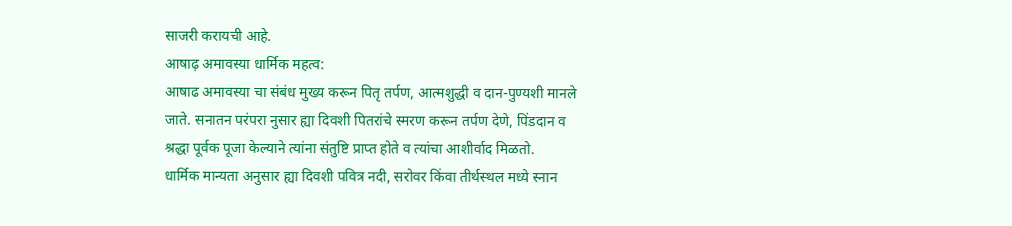साजरी करायची आहे.
आषाढ़ अमावस्या धार्मिक महत्व:
आषाढ अमावस्या चा संबंध मुख्य करून पितृ तर्पण, आत्मशुद्धी व दान-पुण्यशी मानले जाते. सनातन परंपरा नुसार ह्या दिवशी पितरांचे स्मरण करून तर्पण देणे, पिंडदान व श्रद्धा पूर्वक पूजा केल्याने त्यांना संतुष्टि प्राप्त होते व त्यांचा आशीर्वाद मिळतो.
धार्मिक मान्यता अनुसार ह्या दिवशी पवित्र नदी, सरोवर किंवा तीर्थस्थल मध्ये स्नान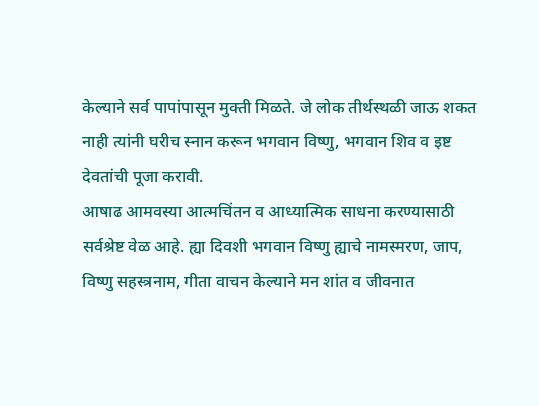केल्याने सर्व पापांपासून मुक्ती मिळते. जे लोक तीर्थस्थळी जाऊ शकत नाही त्यांनी घरीच स्नान करून भगवान विष्णु, भगवान शिव व इष्ट देवतांची पूजा करावी.
आषाढ आमवस्या आत्मचिंतन व आध्यात्मिक साधना करण्यासाठी सर्वश्रेष्ट वेळ आहे. ह्या दिवशी भगवान विष्णु ह्याचे नामस्मरण, जाप, विष्णु सहस्त्रनाम, गीता वाचन केल्याने मन शांत व जीवनात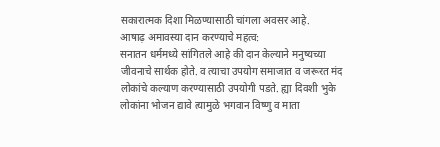सकारात्मक दिशा मिळण्यासाठी चांगला अवसर आहे.
आषाढ़ अमावस्या दान करण्याचे महत्व:
सनातन धर्ममध्ये सांगितले आहे की दान केल्याने मनुष्यच्या जीवनाचे सार्थक होते. व त्याचा उपयोग समाजात व जरूरत मंद लोकांचे कल्याण करण्यासाठी उपयोगी पडते. ह्या दिवशी भुके लोकांना भोजन द्यावे त्यामुळे भगवान विष्णु व माता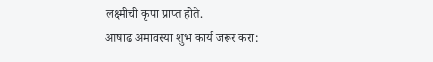लक्ष्मीची कृपा प्राप्त होते.
आषाढ अमावस्या शुभ कार्य जरूर करा: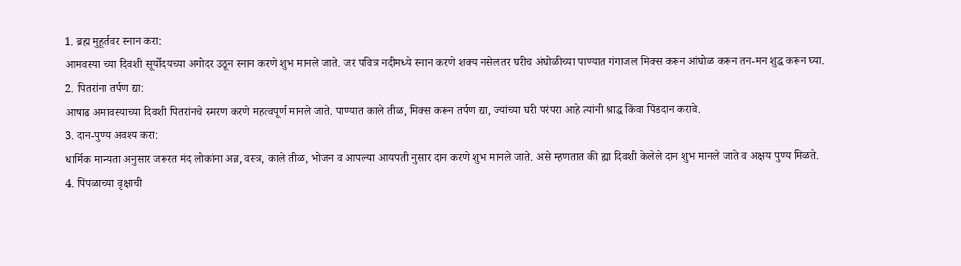1. ब्रह्म मुहूर्तवर स्नान करा:
आमवस्या च्या दिवशी सूर्योदयच्या अगोदर उठून स्नान करणे शुभ मानले जाते. जर पवित्र नदीमध्ये स्नान करणे शक्य नसेलतर घरीच अंघोळीच्या पाण्यात गंगाजल मिक्स करून आंघोळ करून तन-मन शुद्ध करून घ्या.
2. पितरांना तर्पण द्या:
आषाढ अमावस्याच्या दिवशी पितरांनचे स्मरण करणे महत्वपूर्ण मानले जाते. पाण्यात काले तीळ, मिक्स करून तर्पण द्या, ज्यांच्या घरी परंपरा आहे त्यांनी श्राद्ध किंवा पिंडदान करावे.
3. दान-पुण्य अवश्य करा:
धार्मिक मान्यता अनुसार जरूरत मंद लोकांना अन्न, वस्त्र, काले तीळ, भोजन व आपल्या आयपती नुसार दान करणे शुभ मानले जाते. असे म्हणतात की ह्या दिवशी केलेले दान शुभ मानले जाते व अक्षय पुण्य मिळते.
4. पिंपळाच्या वृक्षाची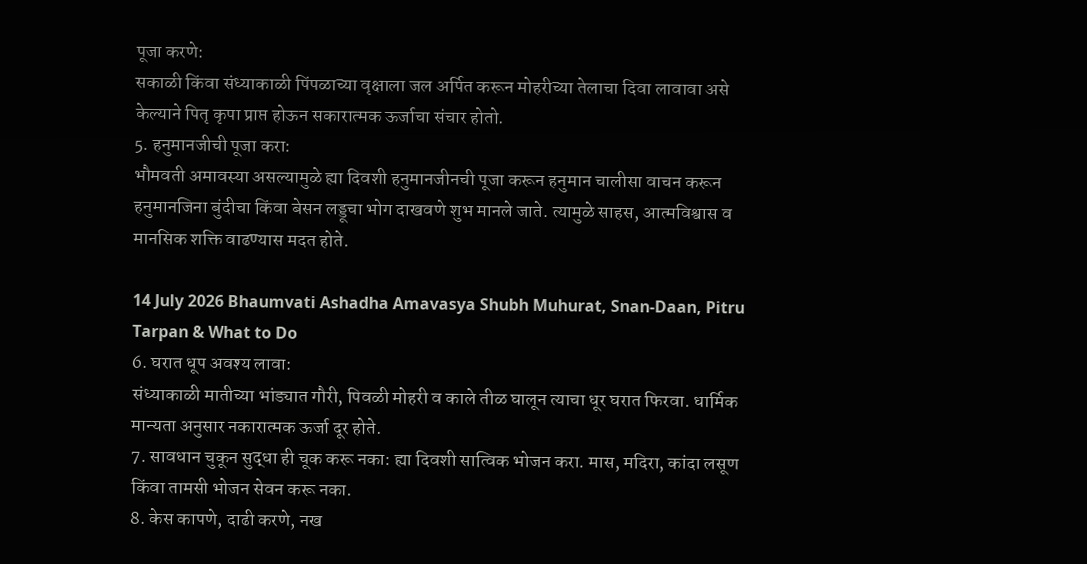पूजा करणे:
सकाळी किंवा संध्याकाळी पिंपळाच्या वृक्षाला जल अर्पित करून मोहरीच्या तेलाचा दिवा लावावा असे केल्याने पितृ कृपा प्राप्त होऊन सकारात्मक ऊर्जाचा संचार होतो.
5. हनुमानजीची पूजा करा:
भौमवती अमावस्या असल्यामुळे ह्या दिवशी हनुमानजीनची पूजा करून हनुमान चालीसा वाचन करून हनुमानजिना बुंदीचा किंवा बेसन लड्डूचा भोग दाखवणे शुभ मानले जाते. त्यामुळे साहस, आत्मविश्वास व मानसिक शक्ति वाढण्यास मदत होते.

14 July 2026 Bhaumvati Ashadha Amavasya Shubh Muhurat, Snan-Daan, Pitru Tarpan & What to Do
6. घरात धूप अवश्य लावा:
संध्याकाळी मातीच्या भांड्यात गौरी, पिवळी मोहरी व काले तीळ घालून त्याचा धूर घरात फिरवा. धार्मिक मान्यता अनुसार नकारात्मक ऊर्जा दूर होते.
7. सावधान चुकून सुद्धा ही चूक करू नका: ह्या दिवशी सात्विक भोजन करा. मास, मदिरा, कांदा लसूण किंवा तामसी भोजन सेवन करू नका.
8. केस कापणे, दाढी करणे, नख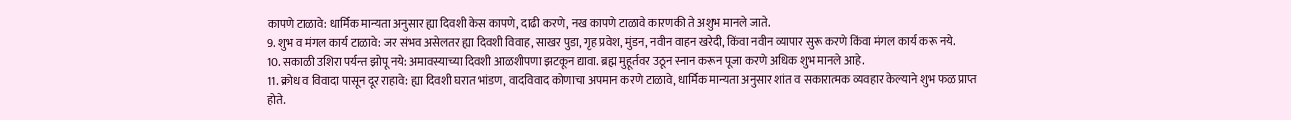कापणे टाळावे: धार्मिक मान्यता अनुसार ह्या दिवशी केस कापणे, दाढी करणे, नख कापणे टाळावे कारणकी ते अशुभ मानले जाते.
9. शुभ व मंगल कार्य टाळावे: जर संभव असेलतर ह्या दिवशी विवाह, साखर पुडा, गृह प्रवेश, मुंडन, नवीन वाहन खरेदी, किंवा नवीन व्यापार सुरू करणे किंवा मंगल कार्य करू नये.
10. सकाळी उशिरा पर्यन्त झोपू नये: अमावस्याच्या दिवशी आळशीपणा झटकून द्यावा. ब्रह्म मुहूर्तवर उठून स्नान करून पूजा करणे अधिक शुभ मानले आहे.
11. क्रोध व विवादा पासून दूर राहावे: ह्या दिवशी घरात भांडण, वादविवाद कोणाचा अपमान करणे टाळावे, धार्मिक मान्यता अनुसार शांत व सकारात्मक व्यवहार केल्याने शुभ फळ प्राप्त होते.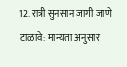12. रात्री सुनसान जागी जाणे टाळावे: मान्यता अनुसार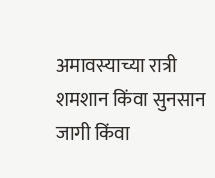अमावस्याच्या रात्री शमशान किंवा सुनसान जागी किंवा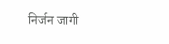निर्जन जागी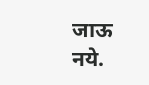जाऊ नये.